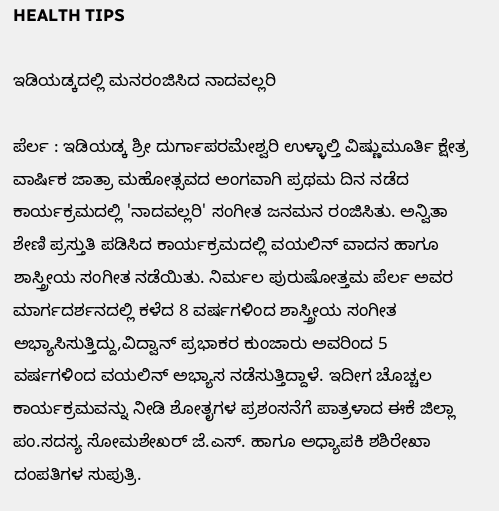HEALTH TIPS

ಇಡಿಯಡ್ಕದಲ್ಲಿ ಮನರಂಜಿಸಿದ ನಾದವಲ್ಲರಿ

ಪೆರ್ಲ : ಇಡಿಯಡ್ಕ ಶ್ರೀ ದುರ್ಗಾಪರಮೇಶ್ವರಿ ಉಳ್ಳಾಲ್ತಿ ವಿಷ್ಣುಮೂರ್ತಿ ಕ್ಷೇತ್ರ ವಾರ್ಷಿಕ ಜಾತ್ರಾ ಮಹೋತ್ಸವದ ಅಂಗವಾಗಿ ಪ್ರಥಮ ದಿನ ನಡೆದ ಕಾರ್ಯಕ್ರಮದಲ್ಲಿ 'ನಾದವಲ್ಲರಿ' ಸಂಗೀತ ಜನಮನ ರಂಜಿಸಿತು. ಅನ್ವಿತಾ ಶೇಣಿ ಪ್ರಸ್ತುತಿ ಪಡಿಸಿದ ಕಾರ್ಯಕ್ರಮದಲ್ಲಿ ವಯಲಿನ್ ವಾದನ ಹಾಗೂ ಶಾಸ್ತ್ರೀಯ ಸಂಗೀತ ನಡೆಯಿತು. ನಿರ್ಮಲ ಪುರುಷೋತ್ತಮ ಪೆರ್ಲ ಅವರ ಮಾರ್ಗದರ್ಶನದಲ್ಲಿ ಕಳೆದ 8 ವರ್ಷಗಳಿಂದ ಶಾಸ್ತ್ರೀಯ ಸಂಗೀತ ಅಭ್ಯಾಸಿಸುತ್ತಿದ್ದು,ವಿದ್ವಾನ್ ಪ್ರಭಾಕರ ಕುಂಜಾರು ಅವರಿಂದ 5 ವರ್ಷಗಳಿಂದ ವಯಲಿನ್ ಅಭ್ಯಾಸ ನಡೆಸುತ್ತಿದ್ದಾಳೆ. ಇದೀಗ ಚೊಚ್ಚಲ ಕಾರ್ಯಕ್ರಮವನ್ನು ನೀಡಿ ಶೋತೃಗಳ ಪ್ರಶಂಸನೆಗೆ ಪಾತ್ರಳಾದ ಈಕೆ ಜಿಲ್ಲಾ ಪಂ.ಸದಸ್ಯ ಸೋಮಶೇಖರ್ ಜೆ.ಎಸ್. ಹಾಗೂ ಅಧ್ಯಾಪಕಿ ಶಶಿರೇಖಾ ದಂಪತಿಗಳ ಸುಪುತ್ರಿ.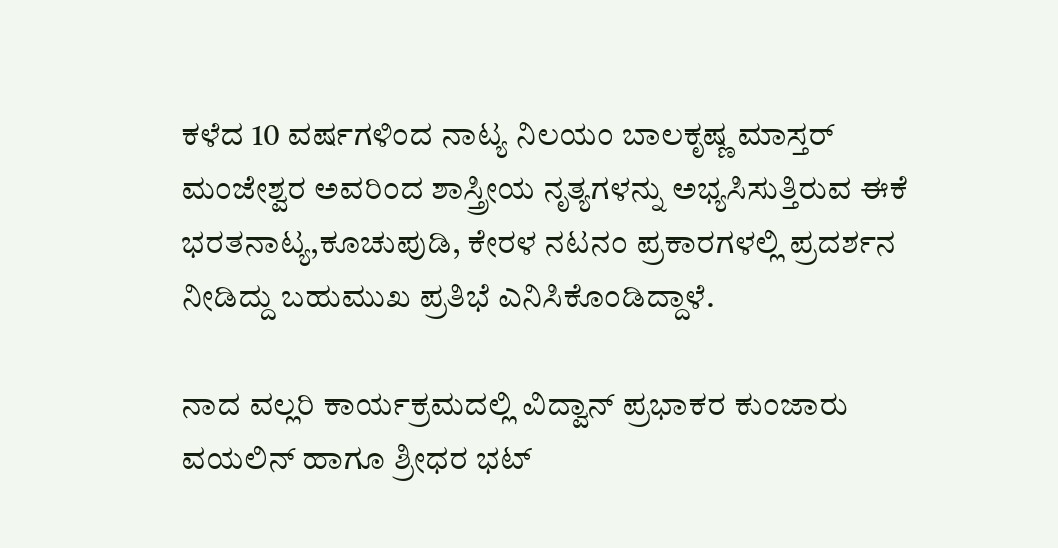ಕಳೆದ 10 ವರ್ಷಗಳಿಂದ ನಾಟ್ಯ ನಿಲಯಂ ಬಾಲಕೃಷ್ಣ ಮಾಸ್ತರ್ ಮಂಜೇಶ್ವರ ಅವರಿಂದ ಶಾಸ್ತ್ರೀಯ ನೃತ್ಯಗಳನ್ನು ಅಭ್ಯಸಿಸುತ್ತಿರುವ ಈಕೆ ಭರತನಾಟ್ಯ,ಕೂಚುಪುಡಿ, ಕೇರಳ ನಟನಂ ಪ್ರಕಾರಗಳಲ್ಲಿ ಪ್ರದರ್ಶನ ನೀಡಿದ್ದು ಬಹುಮುಖ ಪ್ರತಿಭೆ ಎನಿಸಿಕೊಂಡಿದ್ದಾಳೆ.

ನಾದ ವಲ್ಲರಿ ಕಾರ್ಯಕ್ರಮದಲ್ಲಿ ವಿದ್ವಾನ್ ಪ್ರಭಾಕರ ಕುಂಜಾರು ವಯಲಿನ್ ಹಾಗೂ ಶ್ರೀಧರ ಭಟ್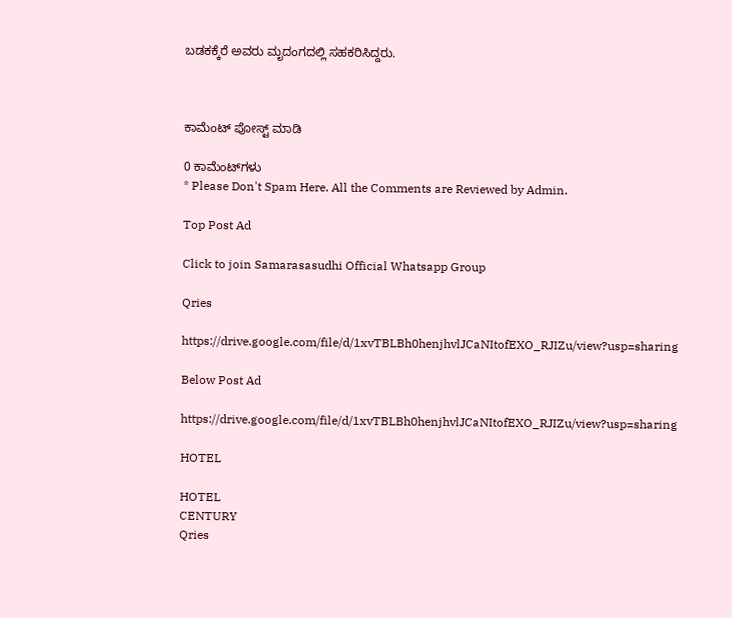ಬಡಕಕ್ಕೆರೆ ಅವರು ಮೃದಂಗದಲ್ಲಿ ಸಹಕರಿಸಿದ್ದರು.



ಕಾಮೆಂಟ್‌‌ ಪೋಸ್ಟ್‌ ಮಾಡಿ

0 ಕಾಮೆಂಟ್‌ಗಳು
* Please Don't Spam Here. All the Comments are Reviewed by Admin.

Top Post Ad

Click to join Samarasasudhi Official Whatsapp Group

Qries

https://drive.google.com/file/d/1xvTBLBh0henjhvlJCaNItofEXO_RJIZu/view?usp=sharing

Below Post Ad

https://drive.google.com/file/d/1xvTBLBh0henjhvlJCaNItofEXO_RJIZu/view?usp=sharing

HOTEL

HOTEL
CENTURY
Qries